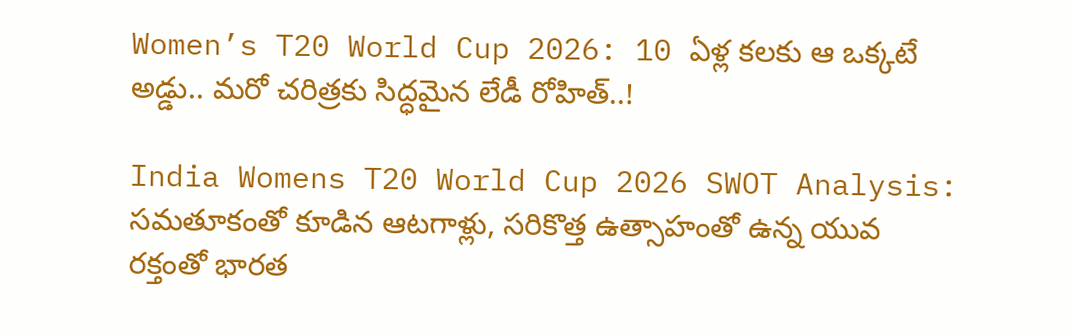Women’s T20 World Cup 2026: 10 ఏళ్ల కలకు ఆ ఒక్కటే అడ్డు.. మరో చరిత్రకు సిద్ధమైన లేడీ రోహిత్..!

India Womens T20 World Cup 2026 SWOT Analysis: సమతూకంతో కూడిన ఆటగాళ్లు, సరికొత్త ఉత్సాహంతో ఉన్న యువ రక్తంతో భారత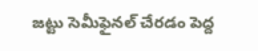జట్టు సెమీఫైనల్ చేరడం పెద్ద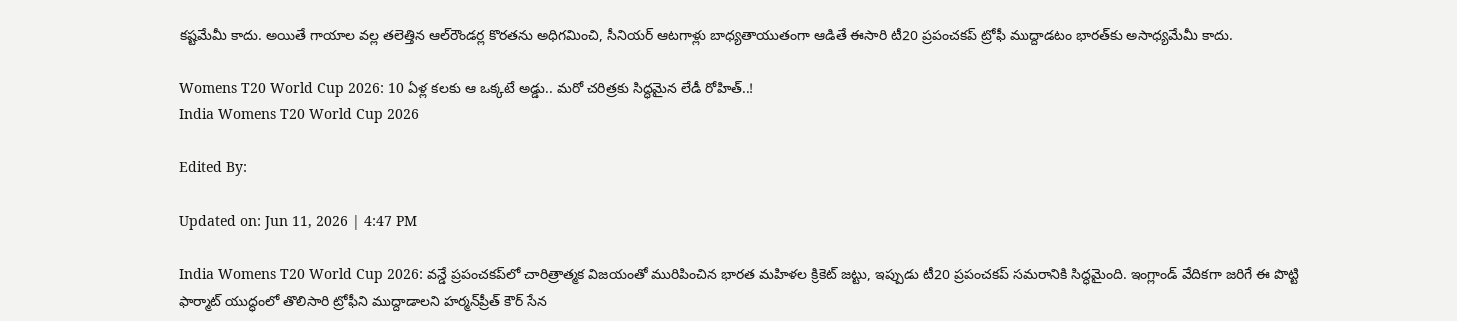కష్టమేమీ కాదు. అయితే గాయాల వల్ల తలెత్తిన ఆల్‌రౌండర్ల కొరతను అధిగమించి, సీనియర్ ఆటగాళ్లు బాధ్యతాయుతంగా ఆడితే ఈసారి టీ20 ప్రపంచకప్ ట్రోఫీ ముద్దాడటం భారత్‌కు అసాధ్యమేమీ కాదు.

Womens T20 World Cup 2026: 10 ఏళ్ల కలకు ఆ ఒక్కటే అడ్డు.. మరో చరిత్రకు సిద్ధమైన లేడీ రోహిత్..!
India Womens T20 World Cup 2026

Edited By:

Updated on: Jun 11, 2026 | 4:47 PM

India Womens T20 World Cup 2026: వన్డే ప్రపంచకప్‌లో చారిత్రాత్మక విజయంతో మురిపించిన భారత మహిళల క్రికెట్ జట్టు, ఇప్పుడు టీ20 ప్రపంచకప్ సమరానికి సిద్ధమైంది. ఇంగ్లాండ్ వేదికగా జరిగే ఈ పొట్టి ఫార్మాట్ యుద్ధంలో తొలిసారి ట్రోఫీని ముద్దాడాలని హర్మన్‌ప్రీత్ కౌర్ సేన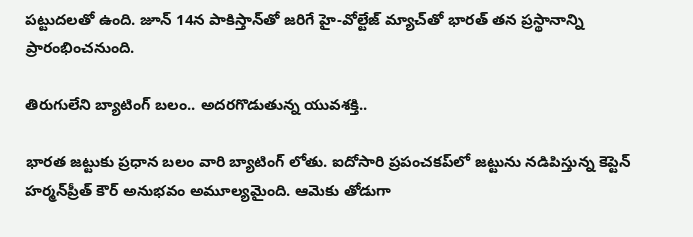పట్టుదలతో ఉంది. జూన్ 14న పాకిస్తాన్‌తో జరిగే హై-వోల్టేజ్ మ్యాచ్‌తో భారత్ తన ప్రస్థానాన్ని ప్రారంభించనుంది.

తిరుగులేని బ్యాటింగ్ బలం.. అదరగొడుతున్న యువశక్తి..

భారత జట్టుకు ప్రధాన బలం వారి బ్యాటింగ్ లోతు. ఐదోసారి ప్రపంచకప్‌లో జట్టును నడిపిస్తున్న కెప్టెన్ హర్మన్‌ప్రీత్ కౌర్ అనుభవం అమూల్యమైంది. ఆమెకు తోడుగా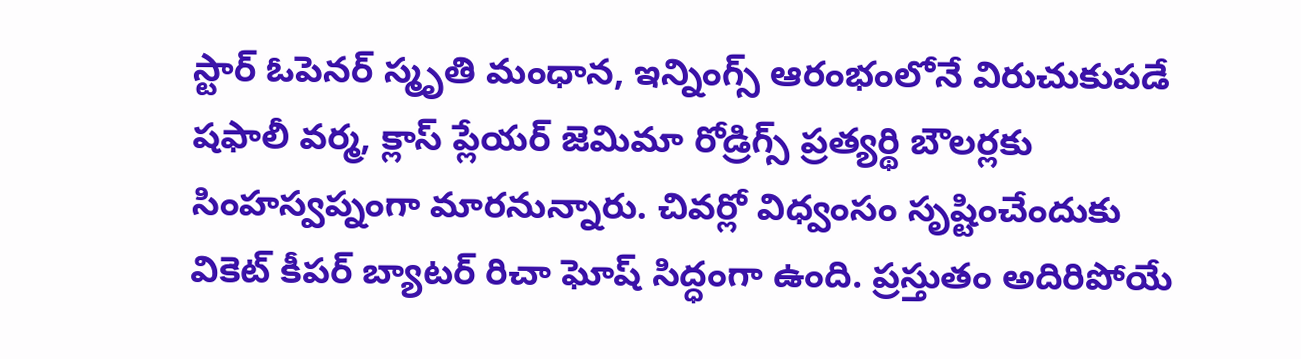స్టార్ ఓపెనర్ స్మృతి మంధాన, ఇన్నింగ్స్ ఆరంభంలోనే విరుచుకుపడే షఫాలీ వర్మ, క్లాస్ ప్లేయర్ జెమిమా రోడ్రిగ్స్ ప్రత్యర్థి బౌలర్లకు సింహస్వప్నంగా మారనున్నారు. చివర్లో విధ్వంసం సృష్టించేందుకు వికెట్ కీపర్ బ్యాటర్ రిచా ఘోష్ సిద్ధంగా ఉంది. ప్రస్తుతం అదిరిపోయే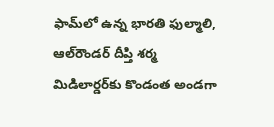ఫామ్‌లో ఉన్న భారతి ఫుల్మాలి, ఆల్‌రౌండర్ దీప్తి శర్మ మిడిలార్డర్‌కు కొండంత అండగా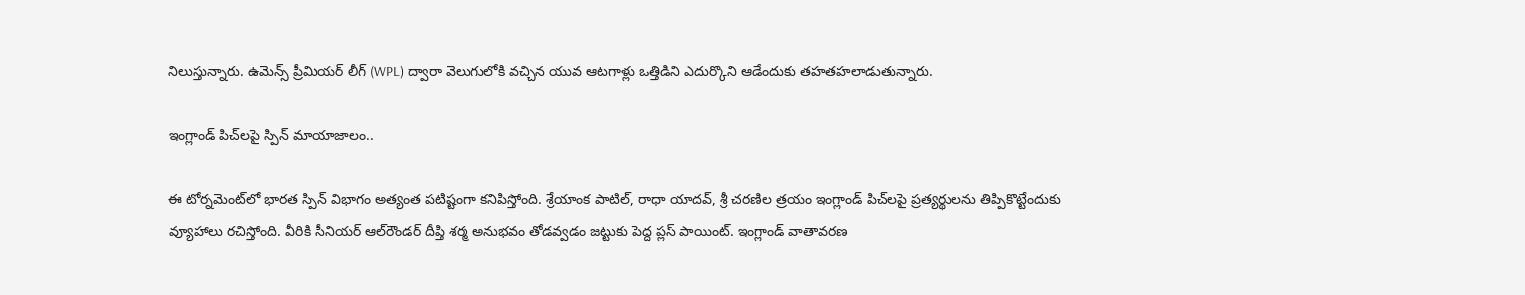నిలుస్తున్నారు. ఉమెన్స్ ప్రీమియర్ లీగ్ (WPL) ద్వారా వెలుగులోకి వచ్చిన యువ ఆటగాళ్లు ఒత్తిడిని ఎదుర్కొని ఆడేందుకు తహతహలాడుతున్నారు.

ఇంగ్లాండ్ పిచ్‌లపై స్పిన్ మాయాజాలం..

ఈ టోర్నమెంట్‌లో భారత స్పిన్ విభాగం అత్యంత పటిష్టంగా కనిపిస్తోంది. శ్రేయాంక పాటిల్, రాధా యాదవ్, శ్రీ చరణిల త్రయం ఇంగ్లాండ్ పిచ్‌లపై ప్రత్యర్థులను తిప్పికొట్టేందుకు వ్యూహాలు రచిస్తోంది. వీరికి సీనియర్ ఆల్‌రౌండర్ దీప్తి శర్మ అనుభవం తోడవ్వడం జట్టుకు పెద్ద ప్లస్ పాయింట్. ఇంగ్లాండ్ వాతావరణ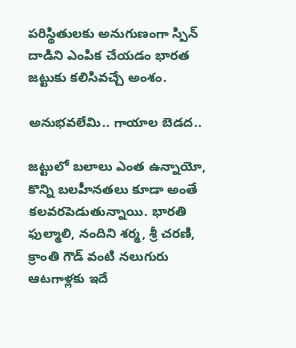పరిస్థితులకు అనుగుణంగా స్పిన్ దాడిని ఎంపిక చేయడం భారత జట్టుకు కలిసివచ్చే అంశం.

అనుభవలేమి.. గాయాల బెడద..

జట్టులో బలాలు ఎంత ఉన్నాయో, కొన్ని బలహీనతలు కూడా అంతే కలవరపెడుతున్నాయి. భారతి ఫుల్మాలి, నందిని శర్మ, శ్రీ చరణి, క్రాంతి గౌడ్ వంటి నలుగురు ఆటగాళ్లకు ఇదే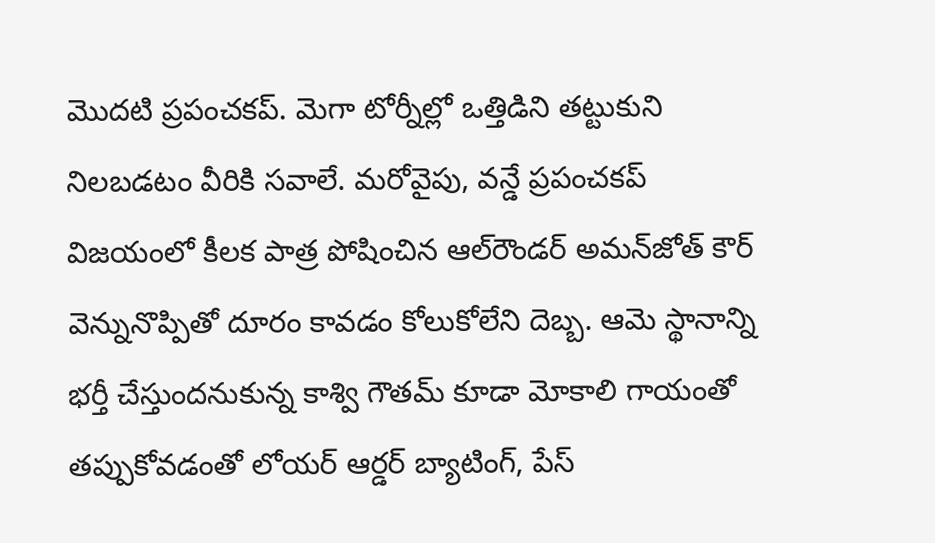మొదటి ప్రపంచకప్. మెగా టోర్నీల్లో ఒత్తిడిని తట్టుకుని నిలబడటం వీరికి సవాలే. మరోవైపు, వన్డే ప్రపంచకప్ విజయంలో కీలక పాత్ర పోషించిన ఆల్‌రౌండర్ అమన్‌జోత్ కౌర్ వెన్నునొప్పితో దూరం కావడం కోలుకోలేని దెబ్బ. ఆమె స్థానాన్ని భర్తీ చేస్తుందనుకున్న కాశ్వి గౌతమ్ కూడా మోకాలి గాయంతో తప్పుకోవడంతో లోయర్ ఆర్డర్ బ్యాటింగ్, పేస్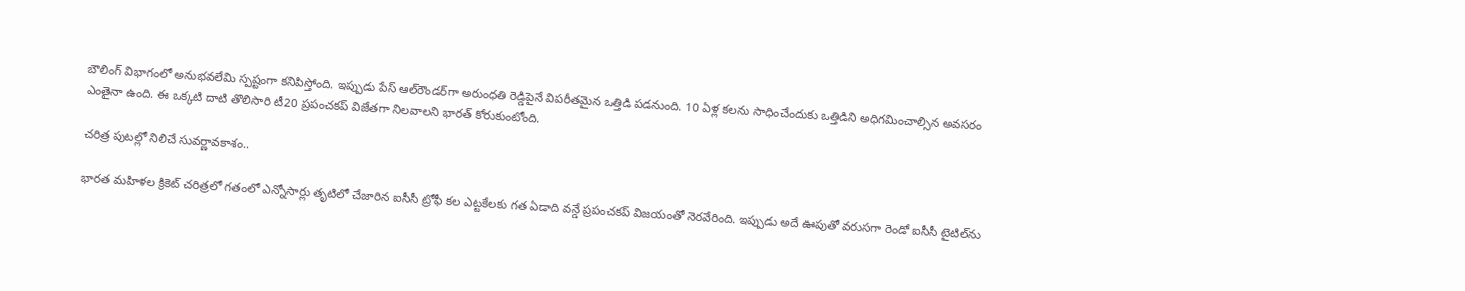బౌలింగ్ విభాగంలో అనుభవలేమి స్పష్టంగా కనిపిస్తోంది. ఇప్పుడు పేస్ ఆల్‌రౌండర్‌గా అరుంధతి రెడ్డిపైనే విపరీతమైన ఒత్తిడి పడనుంది. 10 ఏళ్ల కలను సాధించేందుకు ఒత్తిడిని అధిగమించాల్సిన అవసరం ఎంతైనా ఉంది. ఈ ఒక్కటి దాటి తొలిసారి టీ20 ప్రపంచకప్ విజేతగా నిలవాలని భారత్ కోరుకుంటోంది.

చరిత్ర పుటల్లో నిలిచే సువర్ణావకాశం..

భారత మహిళల క్రికెట్ చరిత్రలో గతంలో ఎన్నోసార్లు తృటిలో చేజారిన ఐసీసీ ట్రోఫీ కల ఎట్టకేలకు గత ఏడాది వన్డే ప్రపంచకప్ విజయంతో నెరవేరింది. ఇప్పుడు అదే ఊపుతో వరుసగా రెండో ఐసీసీ టైటిల్‌ను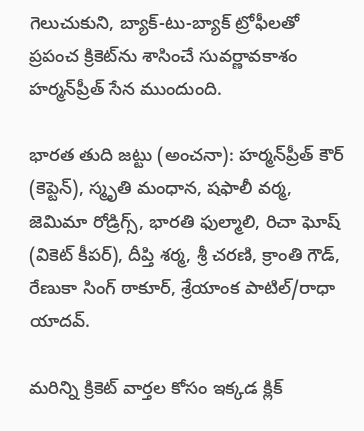గెలుచుకుని, బ్యాక్-టు-బ్యాక్ ట్రోఫీలతో ప్రపంచ క్రికెట్‌ను శాసించే సువర్ణావకాశం హర్మన్‌ప్రీత్ సేన ముందుంది.

భారత తుది జట్టు (అంచనా): హర్మన్‌ప్రీత్ కౌర్ (కెప్టెన్), స్మృతి మంధాన, షఫాలీ వర్మ, జెమిమా రోడ్రిగ్స్, భారతి ఫుల్మాలి, రిచా ఘోష్ (వికెట్ కీపర్), దీప్తి శర్మ, శ్రీ చరణి, క్రాంతి గౌడ్, రేణుకా సింగ్ ఠాకూర్, శ్రేయాంక పాటిల్/రాధా యాదవ్.

మరిన్ని క్రికెట్ వార్తల కోసం ఇక్కడ క్లిక్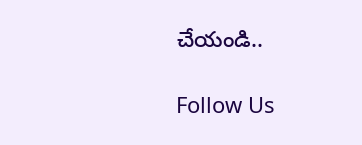చేయండి..

Follow Us